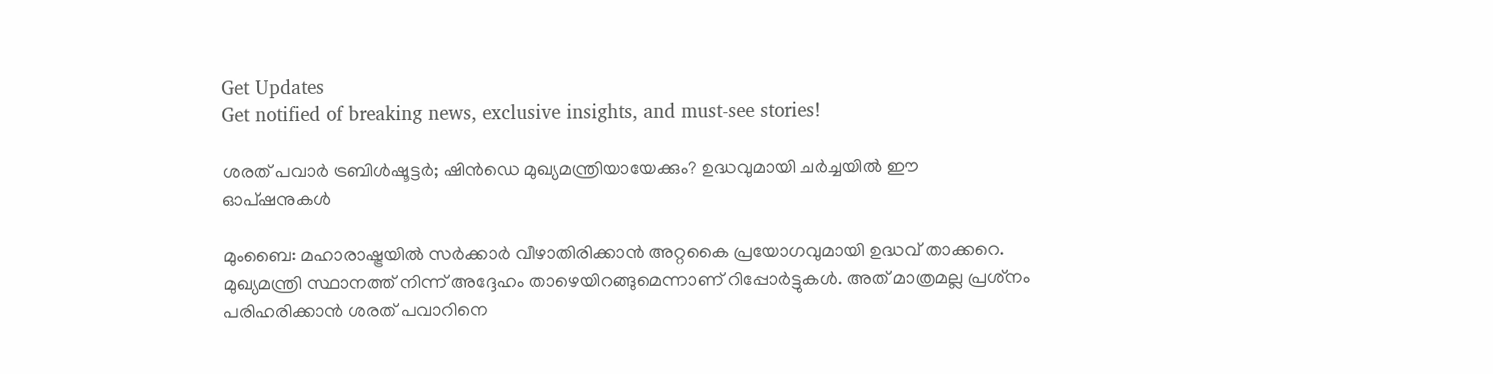Get Updates
Get notified of breaking news, exclusive insights, and must-see stories!

ശരത് പവാര്‍ ട്രബിള്‍ഷൂട്ടര്‍; ഷിന്‍ഡെ മുഖ്യമന്ത്രിയായേക്കും? ഉദ്ധവുമായി ചര്‍ച്ചയില്‍ ഈ ഓപ്ഷനുകള്‍

മുംബൈ: മഹാരാഷ്ട്രയില്‍ സര്‍ക്കാര്‍ വീഴാതിരിക്കാന്‍ അറ്റകൈ പ്രയോഗവുമായി ഉദ്ധവ് താക്കറെ. മുഖ്യമന്ത്രി സ്ഥാനത്ത് നിന്ന് അദ്ദേഹം താഴെയിറങ്ങുമെന്നാണ് റിപ്പോര്‍ട്ടുകള്‍. അത് മാത്രമല്ല പ്രശ്‌നം പരിഹരിക്കാന്‍ ശരത് പവാറിനെ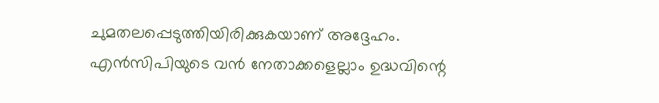ചുമതലപ്പെടുത്തിയിരിക്കുകയാണ് അദ്ദേഹം. എന്‍സിപിയുടെ വന്‍ നേതാക്കളെല്ലാം ഉദ്ധവിന്റെ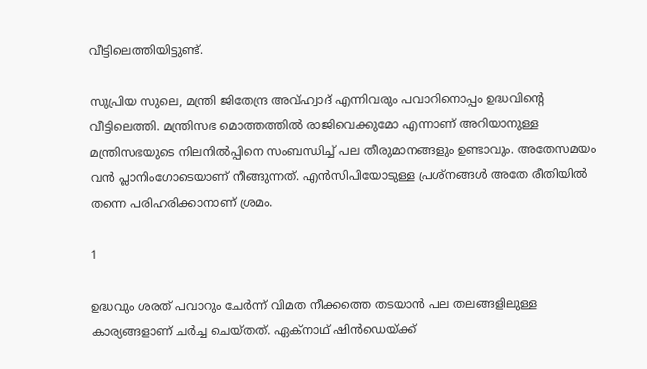വീട്ടിലെത്തിയിട്ടുണ്ട്.

സുപ്രിയ സുലെ, മന്ത്രി ജിതേന്ദ്ര അവ്ഹ്വാദ് എന്നിവരും പവാറിനൊപ്പം ഉദ്ധവിന്റെ വീട്ടിലെത്തി. മന്ത്രിസഭ മൊത്തത്തില്‍ രാജിവെക്കുമോ എന്നാണ് അറിയാനുള്ള മന്ത്രിസഭയുടെ നിലനില്‍പ്പിനെ സംബന്ധിച്ച് പല തീരുമാനങ്ങളും ഉണ്ടാവും. അതേസമയം വന്‍ പ്ലാനിംഗോടെയാണ് നീങ്ങുന്നത്. എന്‍സിപിയോടുള്ള പ്രശ്‌നങ്ങള്‍ അതേ രീതിയില്‍ തന്നെ പരിഹരിക്കാനാണ് ശ്രമം.

1

ഉദ്ധവും ശരത് പവാറും ചേര്‍ന്ന് വിമത നീക്കത്തെ തടയാന്‍ പല തലങ്ങളിലുള്ള കാര്യങ്ങളാണ് ചര്‍ച്ച ചെയ്തത്. ഏക്‌നാഥ് ഷിന്‍ഡെയ്ക്ക്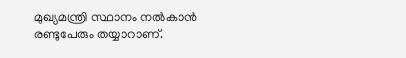മുഖ്യമന്ത്രി സ്ഥാനം നല്‍കാന്‍ രണ്ടുപേരും തയ്യാറാണ്.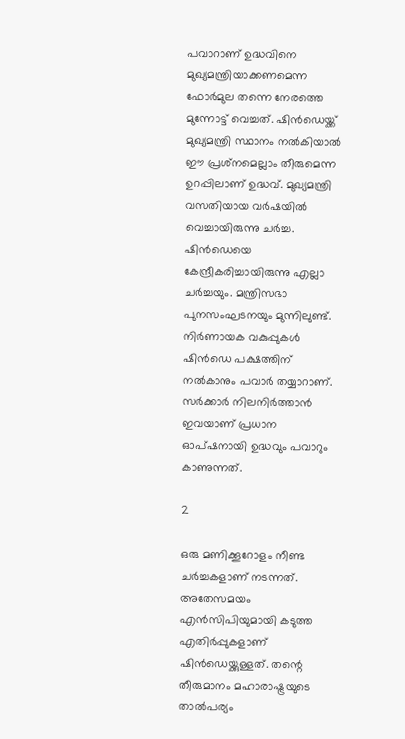പവാറാണ് ഉദ്ധവിനെ മുഖ്യമന്ത്രിയാക്കണമെന്ന ഫോര്‍മുല തന്നെ നേരത്തെ മുന്നോട്ട് വെച്ചത്. ഷിന്‍ഡെയ്ക്ക് മുഖ്യമന്ത്രി സ്ഥാനം നല്‍കിയാല്‍ ഈ പ്രശ്‌നമെല്ലാം തീരുമെന്ന ഉറപ്പിലാണ് ഉദ്ധവ്. മുഖ്യമന്ത്രി വസതിയായ വര്‍ഷയില്‍ വെച്ചായിരുന്നു ചര്‍ച്ച. ഷിന്‍ഡെയെ കേന്ദ്രീകരിച്ചായിരുന്നു എല്ലാ ചര്‍ച്ചയും. മന്ത്രിസഭാ പുനസംഘടനയും മുന്നിലുണ്ട്. നിര്‍ണായക വകുപ്പുകള്‍ ഷിന്‍ഡെ പക്ഷത്തിന് നല്‍കാനും പവാര്‍ തയ്യാറാണ്. സര്‍ക്കാര്‍ നിലനിര്‍ത്താന്‍ ഇവയാണ് പ്രധാന ഓപ്ഷനായി ഉദ്ധവും പവാറും കാണുന്നത്.

2

ഒരു മണിക്കൂറോളം നീണ്ട ചര്‍ച്ചകളാണ് നടന്നത്. അതേസമയം എന്‍സിപിയുമായി കടുത്ത എതിര്‍പ്പുകളാണ് ഷിന്‍ഡെയ്ക്കുള്ളത്. തന്റെ തീരുമാനം മഹാരാഷ്ട്രയുടെ താല്‍പര്യം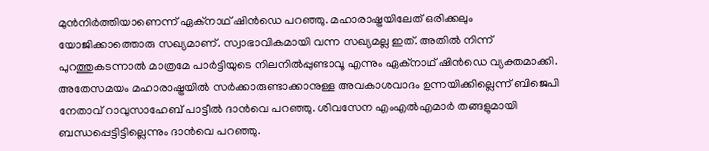മുന്‍നിര്‍ത്തിയാണെന്ന് ഏക്‌നാഥ് ഷിന്‍ഡെ പറഞ്ഞു. മഹാരാഷ്ട്രയിലേത് ഒരിക്കലും യോജിക്കാത്തൊരു സഖ്യമാണ്. സ്വാഭാവികമായി വന്ന സഖ്യമല്ല ഇത്. അതില്‍ നിന്ന് പുറത്തുകടന്നാല്‍ മാത്രമേ പാര്‍ട്ടിയുടെ നിലനില്‍പ്പുണ്ടാവൂ എന്നും ഏക്‌നാഥ് ഷിന്‍ഡെ വ്യക്തമാക്കി. അതേസമയം മഹാരാഷ്ട്രയില്‍ സര്‍ക്കാരുണ്ടാക്കാനുള്ള അവകാശവാദം ഉന്നയിക്കില്ലെന്ന് ബിജെപി നേതാവ് റാവുസാഹേബ് പാട്ടീല്‍ ദാന്‍വെ പറഞ്ഞു. ശിവസേന എംഎല്‍എമാര്‍ തങ്ങളുമായി ബന്ധപ്പെട്ടിട്ടില്ലെന്നും ദാന്‍വെ പറഞ്ഞു.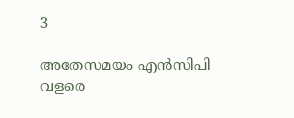3

അതേസമയം എന്‍സിപി വളരെ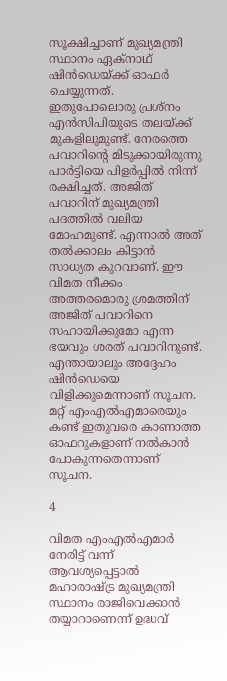സൂക്ഷിച്ചാണ് മുഖ്യമന്ത്രി സ്ഥാനം ഏക്‌നാഥ് ഷിന്‍ഡെയ്ക്ക് ഓഫര്‍ ചെയ്യുന്നത്. ഇതുപോലൊരു പ്രശ്‌നം എന്‍സിപിയുടെ തലയ്ക്ക് മുകളിലുമുണ്ട്. നേരത്തെ പവാറിന്റെ മിടുക്കായിരുന്നു പാര്‍ട്ടിയെ പിളര്‍പ്പില്‍ നിന്ന് രക്ഷിച്ചത്. അജിത് പവാറിന് മുഖ്യമന്ത്രി പദത്തില്‍ വലിയ മോഹമുണ്ട്. എന്നാല്‍ അത് തല്‍ക്കാലം കിട്ടാന്‍ സാധ്യത കുറവാണ്. ഈ വിമത നീക്കം അത്തരമൊരു ശ്രമത്തിന് അജിത് പവാറിനെ സഹായിക്കുമോ എന്ന ഭയവും ശരത് പവാറിനുണ്ട്. എന്തായാലും അദ്ദേഹം ഷിന്‍ഡെയെ വിളിക്കുമെന്നാണ് സൂചന. മറ്റ് എംഎല്‍എമാരെയും കണ്ട് ഇതുവരെ കാണാത്ത ഓഫറുകളാണ് നല്‍കാന്‍ പോകുന്നതെന്നാണ് സൂചന.

4

വിമത എംഎല്‍എമാര്‍ നേരിട്ട് വന്ന് ആവശ്യപ്പെട്ടാല്‍ മഹാരാഷ്ട്ര മുഖ്യമന്ത്രി സ്ഥാനം രാജിവെക്കാന്‍ തയ്യാറാണെന്ന് ഉദ്ധവ്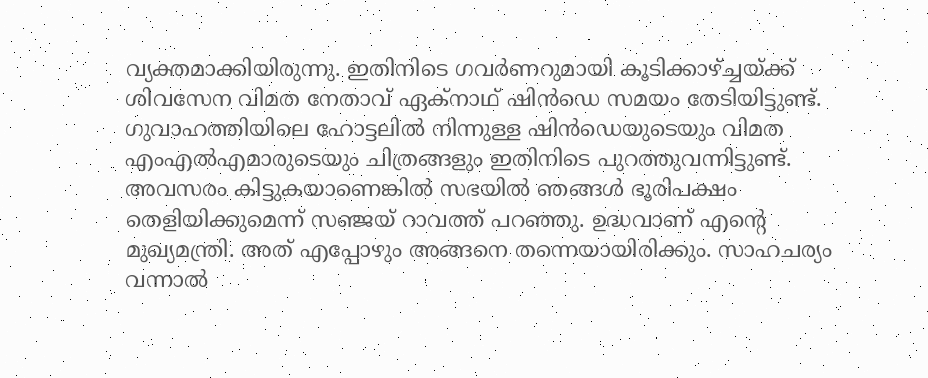വ്യക്തമാക്കിയിരുന്നു. ഇതിനിടെ ഗവര്‍ണറുമായി കൂടിക്കാഴ്ച്ചയ്ക്ക് ശിവസേന വിമത നേതാവ് ഏക്‌നാഥ് ഷിന്‍ഡെ സമയം തേടിയിട്ടുണ്ട്. ഗുവാഹത്തിയിലെ ഹോട്ടലില്‍ നിന്നുള്ള ഷിന്‍ഡെയുടെയും വിമത എംഎല്‍എമാരുടെയും ചിത്രങ്ങളും ഇതിനിടെ പുറത്തുവന്നിട്ടുണ്ട്. അവസരം കിട്ടുകയാണെങ്കില്‍ സഭയില്‍ ഞങ്ങള്‍ ഭൂരിപക്ഷം തെളിയിക്കുമെന്ന് സഞ്ജയ് റാവത്ത് പറഞ്ഞു. ഉദ്ധവാണ് എന്റെ മുഖ്യമന്ത്രി. അത് എപ്പോഴും അങ്ങനെ തന്നെയായിരിക്കും. സാഹചര്യം വന്നാല്‍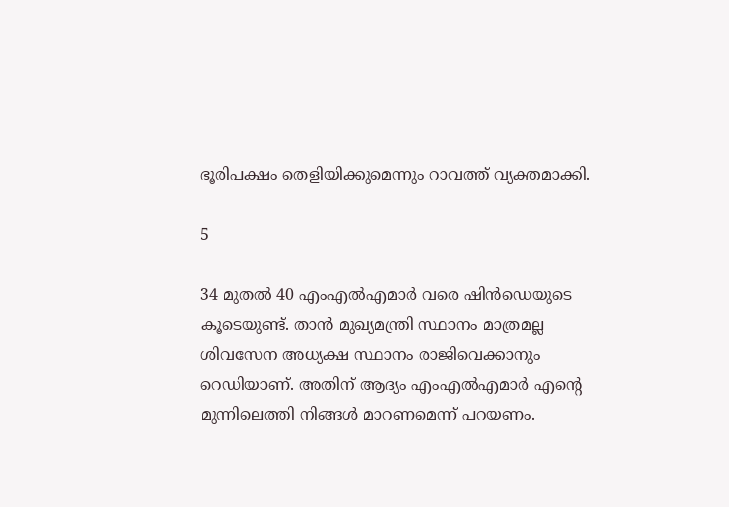ഭൂരിപക്ഷം തെളിയിക്കുമെന്നും റാവത്ത് വ്യക്തമാക്കി.

5

34 മുതല്‍ 40 എംഎല്‍എമാര്‍ വരെ ഷിന്‍ഡെയുടെ കൂടെയുണ്ട്. താന്‍ മുഖ്യമന്ത്രി സ്ഥാനം മാത്രമല്ല ശിവസേന അധ്യക്ഷ സ്ഥാനം രാജിവെക്കാനും റെഡിയാണ്. അതിന് ആദ്യം എംഎല്‍എമാര്‍ എന്റെ മുന്നിലെത്തി നിങ്ങള്‍ മാറണമെന്ന് പറയണം.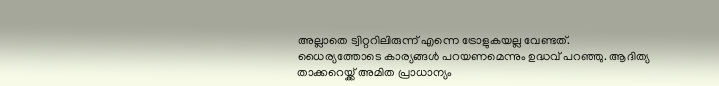അല്ലാതെ ട്വിറ്ററിലിരുന്ന് എന്നെ ട്രോളുകയല്ല വേണ്ടത്. ധൈര്യത്തോടെ കാര്യങ്ങള്‍ പറയണമെന്നും ഉദ്ധവ് പറഞ്ഞു. ആദിത്യ താക്കറെയ്ക്ക് അമിത പ്രാധാന്യം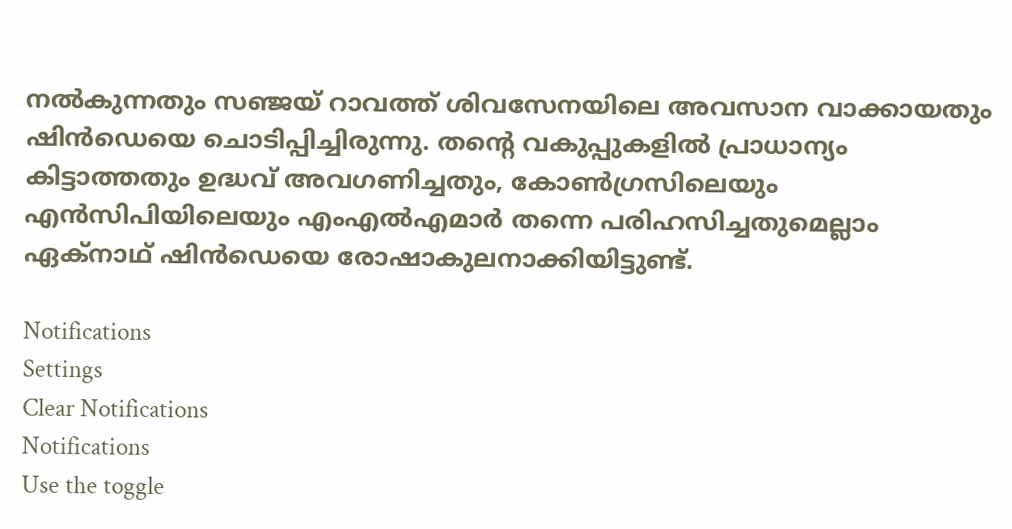നല്‍കുന്നതും സഞ്ജയ് റാവത്ത് ശിവസേനയിലെ അവസാന വാക്കായതും ഷിന്‍ഡെയെ ചൊടിപ്പിച്ചിരുന്നു. തന്റെ വകുപ്പുകളില്‍ പ്രാധാന്യം കിട്ടാത്തതും ഉദ്ധവ് അവഗണിച്ചതും, കോണ്‍ഗ്രസിലെയും എന്‍സിപിയിലെയും എംഎല്‍എമാര്‍ തന്നെ പരിഹസിച്ചതുമെല്ലാം ഏക്‌നാഥ് ഷിന്‍ഡെയെ രോഷാകുലനാക്കിയിട്ടുണ്ട്.

Notifications
Settings
Clear Notifications
Notifications
Use the toggle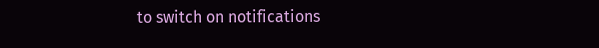to switch on notifications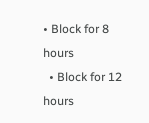• Block for 8 hours
  • Block for 12 hours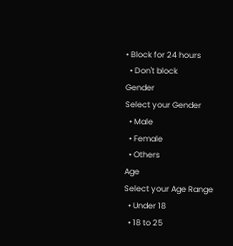• Block for 24 hours
  • Don't block
Gender
Select your Gender
  • Male
  • Female
  • Others
Age
Select your Age Range
  • Under 18
  • 18 to 25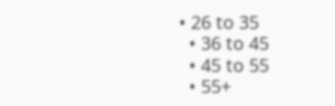• 26 to 35
  • 36 to 45
  • 45 to 55
  • 55+